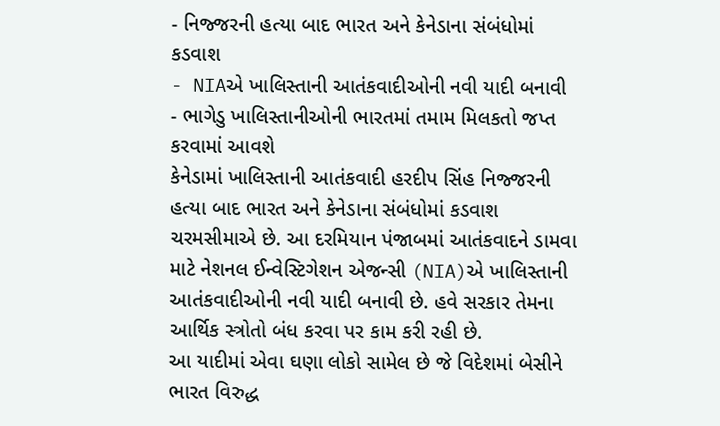- નિજ્જરની હત્યા બાદ ભારત અને કેનેડાના સંબંધોમાં કડવાશ
- NIAએ ખાલિસ્તાની આતંકવાદીઓની નવી યાદી બનાવી
- ભાગેડુ ખાલિસ્તાનીઓની ભારતમાં તમામ મિલકતો જપ્ત કરવામાં આવશે
કેનેડામાં ખાલિસ્તાની આતંકવાદી હરદીપ સિંહ નિજ્જરની હત્યા બાદ ભારત અને કેનેડાના સંબંધોમાં કડવાશ ચરમસીમાએ છે. આ દરમિયાન પંજાબમાં આતંકવાદને ડામવા માટે નેશનલ ઈન્વેસ્ટિગેશન એજન્સી (NIA)એ ખાલિસ્તાની આતંકવાદીઓની નવી યાદી બનાવી છે. હવે સરકાર તેમના આર્થિક સ્ત્રોતો બંધ કરવા પર કામ કરી રહી છે.
આ યાદીમાં એવા ઘણા લોકો સામેલ છે જે વિદેશમાં બેસીને ભારત વિરુદ્ધ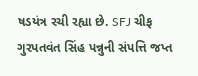ષડયંત્ર રચી રહ્યા છે. SFJ ચીફ ગુરપતવંત સિંહ પન્નુની સંપત્તિ જપ્ત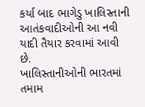કર્યા બાદ ભાગેડુ ખાલિસ્તાની આતંકવાદીઓની આ નવી યાદી તૈયાર કરવામાં આવી છે.
ખાલિસ્તાનીઓની ભારતમાં તમામ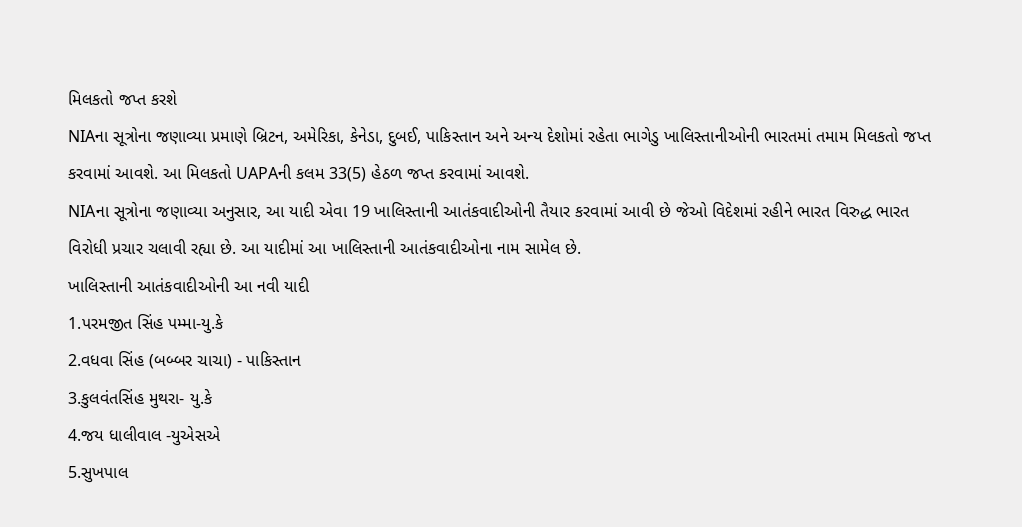મિલકતો જપ્ત કરશે
NIAના સૂત્રોના જણાવ્યા પ્રમાણે બ્રિટન, અમેરિકા, કેનેડા, દુબઈ, પાકિસ્તાન અને અન્ય દેશોમાં રહેતા ભાગેડુ ખાલિસ્તાનીઓની ભારતમાં તમામ મિલકતો જપ્ત કરવામાં આવશે. આ મિલકતો UAPAની કલમ 33(5) હેઠળ જપ્ત કરવામાં આવશે.
NIAના સૂત્રોના જણાવ્યા અનુસાર, આ યાદી એવા 19 ખાલિસ્તાની આતંકવાદીઓની તૈયાર કરવામાં આવી છે જેઓ વિદેશમાં રહીને ભારત વિરુદ્ધ ભારત વિરોધી પ્રચાર ચલાવી રહ્યા છે. આ યાદીમાં આ ખાલિસ્તાની આતંકવાદીઓના નામ સામેલ છે.
ખાલિસ્તાની આતંકવાદીઓની આ નવી યાદી
1.પરમજીત સિંહ પમ્મા-યુ.કે
2.વધવા સિંહ (બબ્બર ચાચા) - પાકિસ્તાન
3.કુલવંતસિંહ મુથરા- યુ.કે
4.જય ધાલીવાલ -યુએસએ
5.સુખપાલ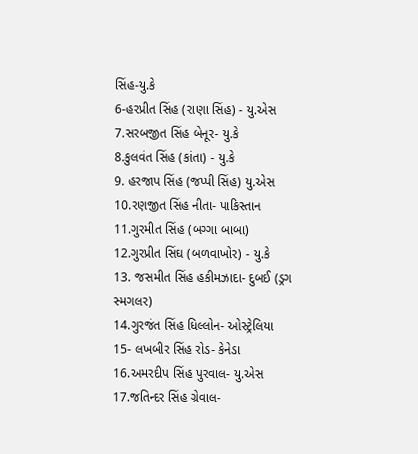સિંહ-યુ.કે
6-હરપ્રીત સિંહ (રાણા સિંહ) - યુ.એસ
7.સરબજીત સિંહ બેનૂર- યુ.કે
8.કુલવંત સિંહ (કાંતા) - યુ.કે
9. હરજાપ સિંહ (જપ્પી સિંહ) યુ.એસ
10.રણજીત સિંહ નીતા- પાકિસ્તાન
11.ગુરમીત સિંહ (બગ્ગા બાબા)
12.ગુરપ્રીત સિંઘ (બળવાખોર) - યુ.કે
13. જસમીત સિંહ હકીમઝાદા- દુબઈ (ડ્રગ સ્મગલર)
14.ગુરજંત સિંહ ધિલ્લોન- ઓસ્ટ્રેલિયા
15- લખબીર સિંહ રોડ- કેનેડા
16.અમરદીપ સિંહ પુરવાલ- યુ.એસ
17.જતિન્દર સિંહ ગ્રેવાલ-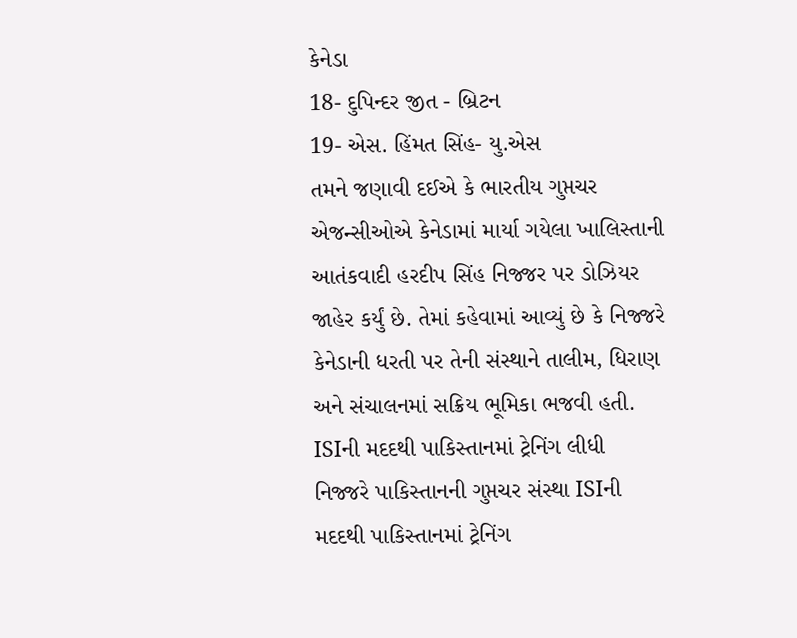કેનેડા
18- દુપિન્દર જીત - બ્રિટન
19- એસ. હિંમત સિંહ- યુ.એસ
તમને જણાવી દઈએ કે ભારતીય ગુપ્તચર એજન્સીઓએ કેનેડામાં માર્યા ગયેલા ખાલિસ્તાની આતંકવાદી હરદીપ સિંહ નિજ્જર પર ડોઝિયર જાહેર કર્યું છે. તેમાં કહેવામાં આવ્યું છે કે નિજ્જરે કેનેડાની ધરતી પર તેની સંસ્થાને તાલીમ, ધિરાણ અને સંચાલનમાં સક્રિય ભૂમિકા ભજવી હતી.
ISIની મદદથી પાકિસ્તાનમાં ટ્રેનિંગ લીધી
નિજ્જરે પાકિસ્તાનની ગુપ્તચર સંસ્થા ISIની મદદથી પાકિસ્તાનમાં ટ્રેનિંગ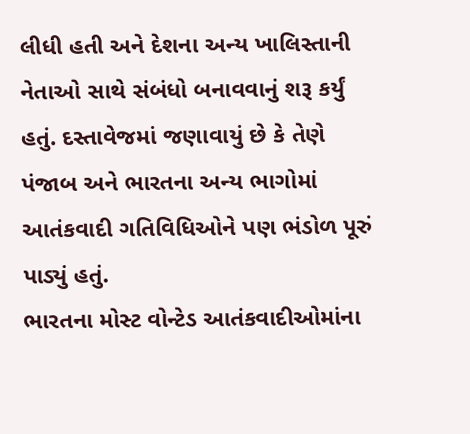લીધી હતી અને દેશના અન્ય ખાલિસ્તાની નેતાઓ સાથે સંબંધો બનાવવાનું શરૂ કર્યું હતું. દસ્તાવેજમાં જણાવાયું છે કે તેણે પંજાબ અને ભારતના અન્ય ભાગોમાં આતંકવાદી ગતિવિધિઓને પણ ભંડોળ પૂરું પાડ્યું હતું.
ભારતના મોસ્ટ વોન્ટેડ આતંકવાદીઓમાંના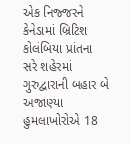એક નિજ્જરને કેનેડામાં બ્રિટિશ કોલંબિયા પ્રાંતના સરે શહેરમાં ગુરુદ્વારાની બહાર બે અજાણ્યા હુમલાખોરોએ 18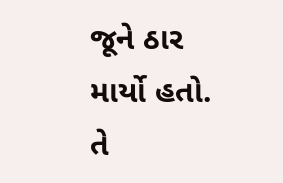જૂને ઠાર માર્યો હતો. તે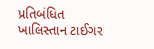પ્રતિબંધિત ખાલિસ્તાન ટાઈગર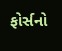ફોર્સનો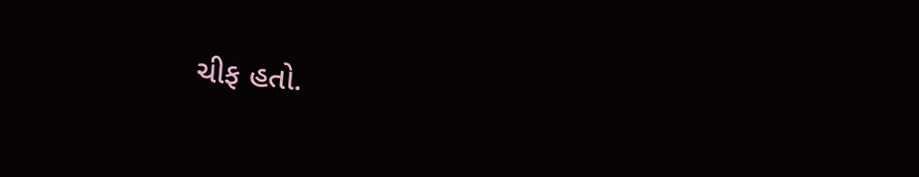ચીફ હતો.